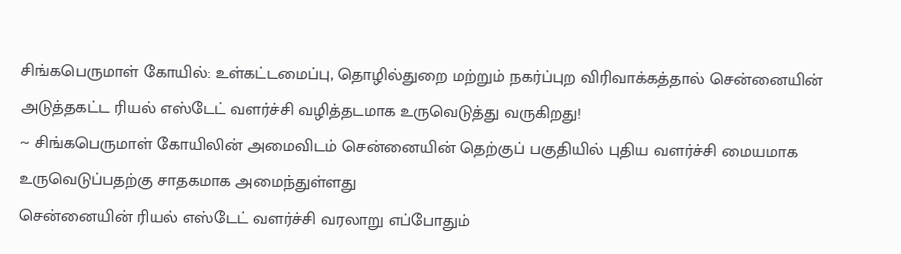சிங்கபெருமாள் கோயில்: உள்கட்டமைப்பு, தொழில்துறை மற்றும் நகர்ப்புற விரிவாக்கத்தால் சென்னையின் அடுத்தகட்ட ரியல் எஸ்டேட் வளர்ச்சி வழித்தடமாக உருவெடுத்து வருகிறது!
~ சிங்கபெருமாள் கோயிலின் அமைவிடம் சென்னையின் தெற்குப் பகுதியில் புதிய வளர்ச்சி மையமாக உருவெடுப்பதற்கு சாதகமாக அமைந்துள்ளது
சென்னையின் ரியல் எஸ்டேட் வளர்ச்சி வரலாறு எப்போதும்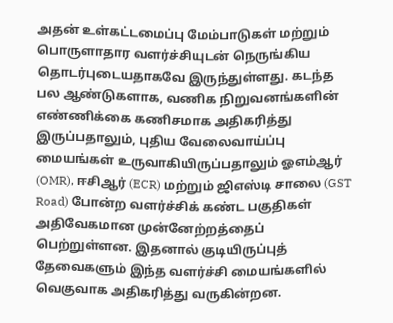அதன் உள்கட்டமைப்பு மேம்பாடுகள் மற்றும் பொருளாதார வளர்ச்சியுடன் நெருங்கிய தொடர்புடையதாகவே இருந்துள்ளது. கடந்த பல ஆண்டுகளாக, வணிக நிறுவனங்களின் எண்ணிக்கை கணிசமாக அதிகரித்து இருப்பதாலும், புதிய வேலைவாய்ப்பு மையங்கள் உருவாகியிருப்பதாலும் ஓஎம்ஆர் (OMR), ஈசிஆர் (ECR) மற்றும் ஜிஎஸ்டி சாலை (GST Road) போன்ற வளர்ச்சிக் கண்ட பகுதிகள் அதிவேகமான முன்னேற்றத்தைப் பெற்றுள்ளன. இதனால் குடியிருப்புத் தேவைகளும் இந்த வளர்ச்சி மையங்களில் வெகுவாக அதிகரித்து வருகின்றன.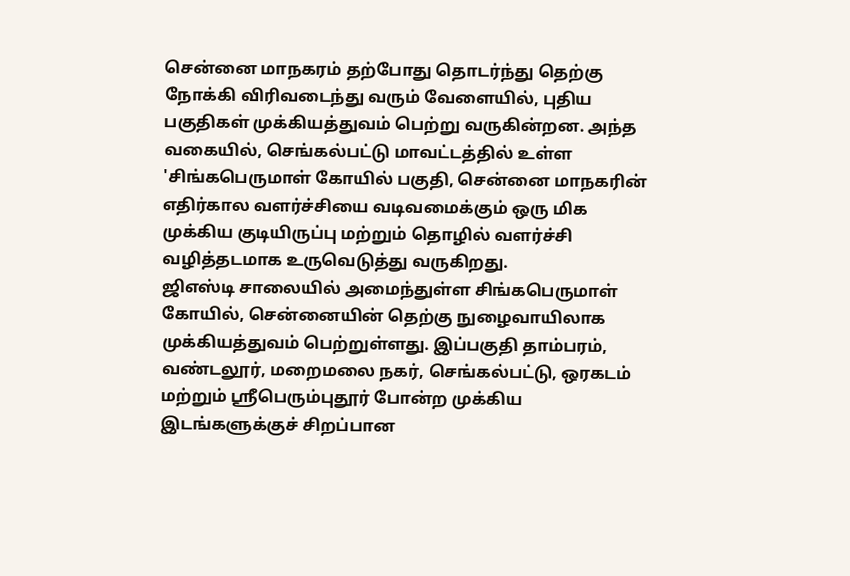சென்னை மாநகரம் தற்போது தொடர்ந்து தெற்கு நோக்கி விரிவடைந்து வரும் வேளையில், புதிய பகுதிகள் முக்கியத்துவம் பெற்று வருகின்றன. அந்த வகையில், செங்கல்பட்டு மாவட்டத்தில் உள்ள 'சிங்கபெருமாள் கோயில் பகுதி, சென்னை மாநகரின் எதிர்கால வளர்ச்சியை வடிவமைக்கும் ஒரு மிக முக்கிய குடியிருப்பு மற்றும் தொழில் வளர்ச்சி வழித்தடமாக உருவெடுத்து வருகிறது.
ஜிஎஸ்டி சாலையில் அமைந்துள்ள சிங்கபெருமாள் கோயில், சென்னையின் தெற்கு நுழைவாயிலாக முக்கியத்துவம் பெற்றுள்ளது. இப்பகுதி தாம்பரம், வண்டலூர், மறைமலை நகர், செங்கல்பட்டு, ஒரகடம் மற்றும் ஸ்ரீபெரும்புதூர் போன்ற முக்கிய இடங்களுக்குச் சிறப்பான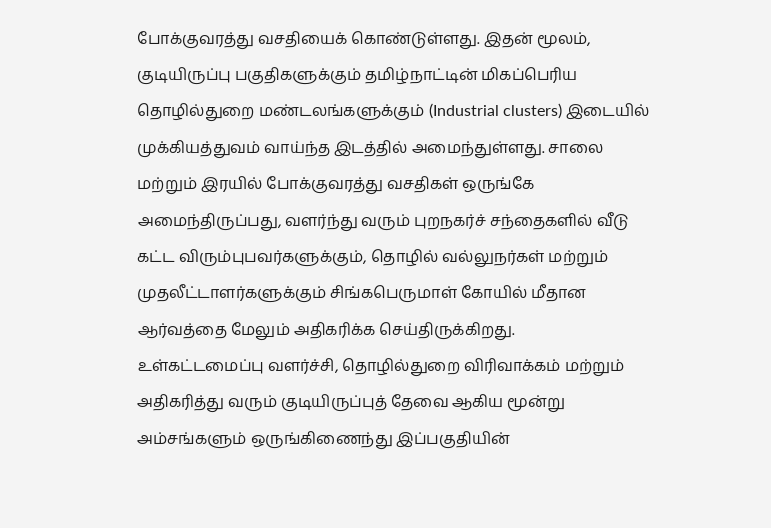போக்குவரத்து வசதியைக் கொண்டுள்ளது. இதன் மூலம், குடியிருப்பு பகுதிகளுக்கும் தமிழ்நாட்டின் மிகப்பெரிய தொழில்துறை மண்டலங்களுக்கும் (Industrial clusters) இடையில் முக்கியத்துவம் வாய்ந்த இடத்தில் அமைந்துள்ளது. சாலை மற்றும் இரயில் போக்குவரத்து வசதிகள் ஒருங்கே அமைந்திருப்பது, வளர்ந்து வரும் புறநகர்ச் சந்தைகளில் வீடு கட்ட விரும்புபவர்களுக்கும், தொழில் வல்லுநர்கள் மற்றும் முதலீட்டாளர்களுக்கும் சிங்கபெருமாள் கோயில் மீதான ஆர்வத்தை மேலும் அதிகரிக்க செய்திருக்கிறது.
உள்கட்டமைப்பு வளர்ச்சி, தொழில்துறை விரிவாக்கம் மற்றும் அதிகரித்து வரும் குடியிருப்புத் தேவை ஆகிய மூன்று அம்சங்களும் ஒருங்கிணைந்து இப்பகுதியின்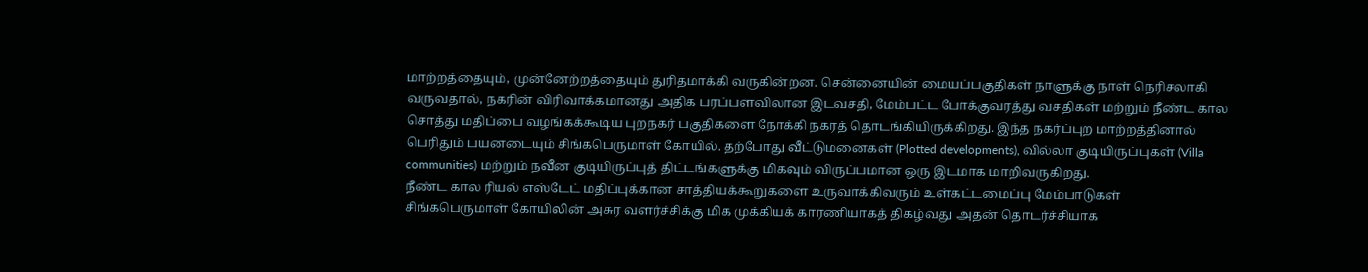மாற்றத்தையும், முன்னேற்றத்தையும் துரிதமாக்கி வருகின்றன. சென்னையின் மையப்பகுதிகள் நாளுக்கு நாள் நெரிசலாகி வருவதால், நகரின் விரிவாக்கமானது அதிக பரப்பளவிலான இடவசதி, மேம்பட்ட போக்குவரத்து வசதிகள் மற்றும் நீண்ட கால சொத்து மதிப்பை வழங்கக்கூடிய புறநகர் பகுதிகளை நோக்கி நகரத் தொடங்கியிருக்கிறது. இந்த நகர்ப்புற மாற்றத்தினால் பெரிதும் பயனடையும் சிங்கபெருமாள் கோயில். தற்போது வீட்டுமனைகள் (Plotted developments), வில்லா குடியிருப்புகள் (Villa communities) மற்றும் நவீன குடியிருப்புத் திட்டங்களுக்கு மிகவும் விருப்பமான ஒரு இடமாக மாறிவருகிறது.
நீண்ட கால ரியல் எஸ்டேட் மதிப்புக்கான சாத்தியக்கூறுகளை உருவாக்கிவரும் உள்கட்டமைப்பு மேம்பாடுகள்
சிங்கபெருமாள் கோயிலின் அசுர வளர்ச்சிக்கு மிக முக்கியக் காரணியாகத் திகழ்வது அதன் தொடர்ச்சியாக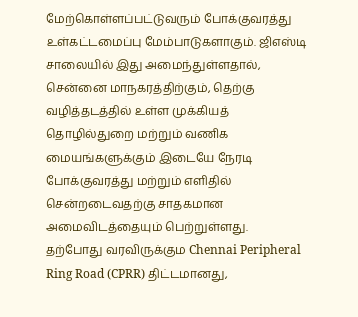மேற்கொள்ளப்பட்டுவரும் போக்குவரத்து உள்கட்டமைப்பு மேம்பாடுகளாகும். ஜிஎஸ்டி சாலையில் இது அமைந்துள்ளதால், சென்னை மாநகரத்திற்கும், தெற்கு வழித்தடத்தில் உள்ள முக்கியத் தொழில்துறை மற்றும் வணிக மையங்களுக்கும் இடையே நேரடி போக்குவரத்து மற்றும் எளிதில் சென்றடைவதற்கு சாதகமான அமைவிடத்தையும் பெற்றுள்ளது.
தற்போது வரவிருக்கும Chennai Peripheral Ring Road (CPRR) திட்டமானது,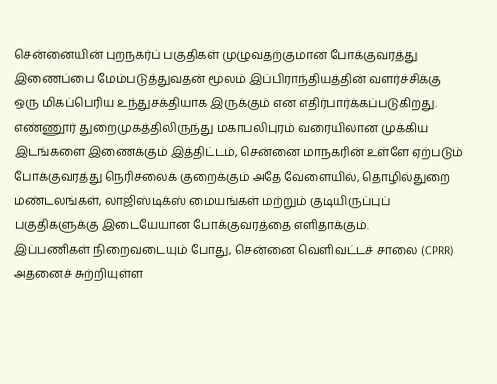சென்னையின் புறநகர்ப் பகுதிகள் முழுவதற்குமான போக்குவரத்து இணைப்பை மேம்படுத்துவதன் மூலம் இப்பிராந்தியத்தின் வளர்ச்சிக்கு ஒரு மிகப்பெரிய உந்துசக்தியாக இருக்கும் என எதிர்பார்க்கப்படுகிறது. எண்ணூர் துறைமுகத்திலிருந்து மகாபலிபுரம் வரையிலான முக்கிய இடங்களை இணைக்கும் இத்திட்டம், சென்னை மாநகரின் உள்ளே ஏற்படும் போக்குவரத்து நெரிசலைக் குறைக்கும் அதே வேளையில், தொழில்துறை மண்டலங்கள், லாஜிஸ்டிக்ஸ் மையங்கள் மற்றும் குடியிருப்புப் பகுதிகளுக்கு இடையேயான போக்குவரத்தை எளிதாக்கும்.
இப்பணிகள் நிறைவடையும் போது, சென்னை வெளிவட்டச் சாலை (CPRR) அதனைச் சுற்றியுள்ள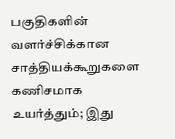பகுதிகளின் வளர்ச்சிக்கான சாத்தியக்கூறுகளை கணிசமாக உயர்த்தும்; இது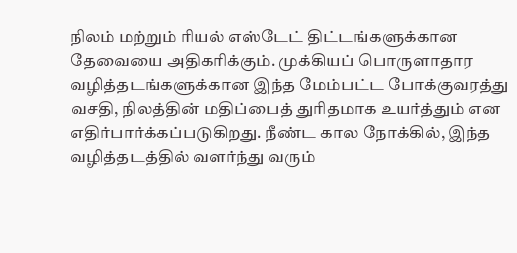நிலம் மற்றும் ரியல் எஸ்டேட் திட்டங்களுக்கான தேவையை அதிகரிக்கும். முக்கியப் பொருளாதார வழித்தடங்களுக்கான இந்த மேம்பட்ட போக்குவரத்து வசதி, நிலத்தின் மதிப்பைத் துரிதமாக உயர்த்தும் என எதிர்பார்க்கப்படுகிறது. நீண்ட கால நோக்கில், இந்த வழித்தடத்தில் வளர்ந்து வரும்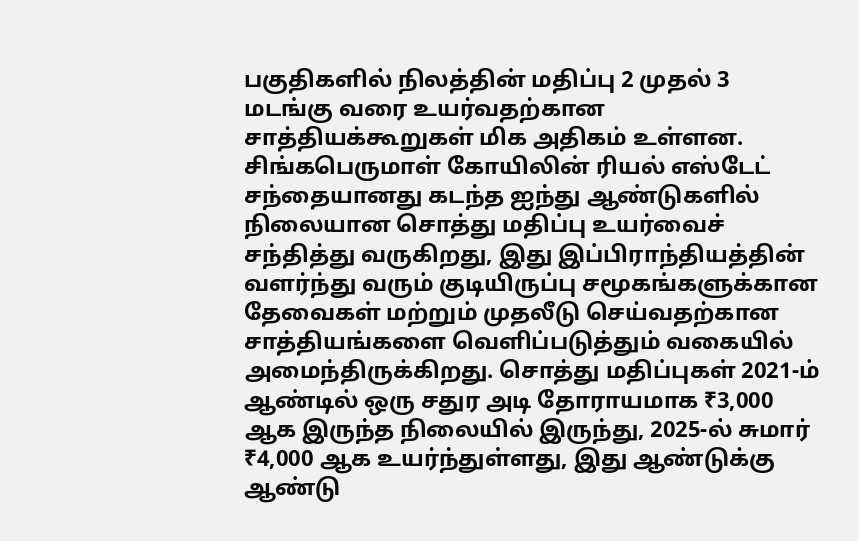பகுதிகளில் நிலத்தின் மதிப்பு 2 முதல் 3 மடங்கு வரை உயர்வதற்கான சாத்தியக்கூறுகள் மிக அதிகம் உள்ளன.
சிங்கபெருமாள் கோயிலின் ரியல் எஸ்டேட் சந்தையானது கடந்த ஐந்து ஆண்டுகளில் நிலையான சொத்து மதிப்பு உயர்வைச் சந்தித்து வருகிறது, இது இப்பிராந்தியத்தின் வளர்ந்து வரும் குடியிருப்பு சமூகங்களுக்கான தேவைகள் மற்றும் முதலீடு செய்வதற்கான சாத்தியங்களை வெளிப்படுத்தும் வகையில் அமைந்திருக்கிறது. சொத்து மதிப்புகள் 2021-ம் ஆண்டில் ஒரு சதுர அடி தோராயமாக ₹3,000 ஆக இருந்த நிலையில் இருந்து, 2025-ல் சுமார் ₹4,000 ஆக உயர்ந்துள்ளது, இது ஆண்டுக்கு ஆண்டு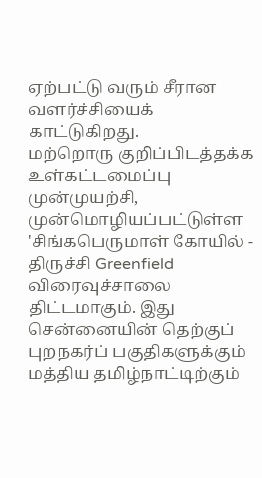ஏற்பட்டு வரும் சீரான வளர்ச்சியைக் காட்டுகிறது.
மற்றொரு குறிப்பிடத்தக்க உள்கட்டமைப்பு முன்முயற்சி, முன்மொழியப்பட்டுள்ள 'சிங்கபெருமாள் கோயில் - திருச்சி Greenfield விரைவுச்சாலை திட்டமாகும். இது சென்னையின் தெற்குப் புறநகர்ப் பகுதிகளுக்கும் மத்திய தமிழ்நாட்டிற்கும்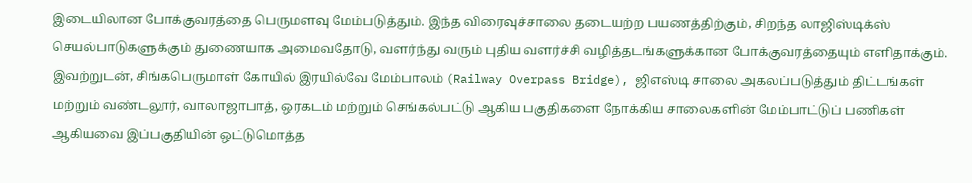இடையிலான போக்குவரத்தை பெருமளவு மேம்படுத்தும். இந்த விரைவுச்சாலை தடையற்ற பயணத்திற்கும், சிறந்த லாஜிஸ்டிக்ஸ் செயல்பாடுகளுக்கும் துணையாக அமைவதோடு, வளர்ந்து வரும் புதிய வளர்ச்சி வழித்தடங்களுக்கான போக்குவரத்தையும் எளிதாக்கும்.
இவற்றுடன், சிங்கபெருமாள் கோயில் இரயில்வே மேம்பாலம் (Railway Overpass Bridge), ஜிஎஸ்டி சாலை அகலப்படுத்தும் திட்டங்கள் மற்றும் வண்டலூர், வாலாஜாபாத், ஒரகடம் மற்றும் செங்கல்பட்டு ஆகிய பகுதிகளை நோக்கிய சாலைகளின் மேம்பாட்டுப் பணிகள் ஆகியவை இப்பகுதியின் ஒட்டுமொத்த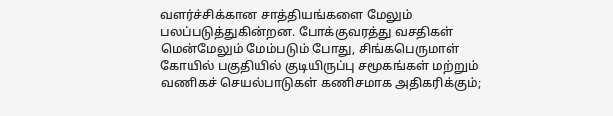வளர்ச்சிக்கான சாத்தியங்களை மேலும் பலப்படுத்துகின்றன. போக்குவரத்து வசதிகள் மென்மேலும் மேம்படும் போது, சிங்கபெருமாள் கோயில் பகுதியில் குடியிருப்பு சமூகங்கள் மற்றும் வணிகச் செயல்பாடுகள் கணிசமாக அதிகரிக்கும்;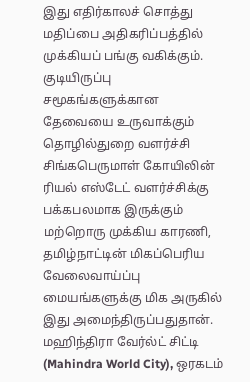இது எதிர்காலச் சொத்து மதிப்பை அதிகரிப்பத்தில் முக்கியப் பங்கு வகிக்கும்.
குடியிருப்பு சமூகங்களுக்கான தேவையை உருவாக்கும் தொழில்துறை வளர்ச்சி
சிங்கபெருமாள் கோயிலின் ரியல் எஸ்டேட் வளர்ச்சிக்கு பக்கபலமாக இருக்கும் மற்றொரு முக்கிய காரணி, தமிழ்நாட்டின் மிகப்பெரிய வேலைவாய்ப்பு மையங்களுக்கு மிக அருகில் இது அமைந்திருப்பதுதான். மஹிந்திரா வேர்ல்ட் சிட்டி (Mahindra World City), ஒரகடம்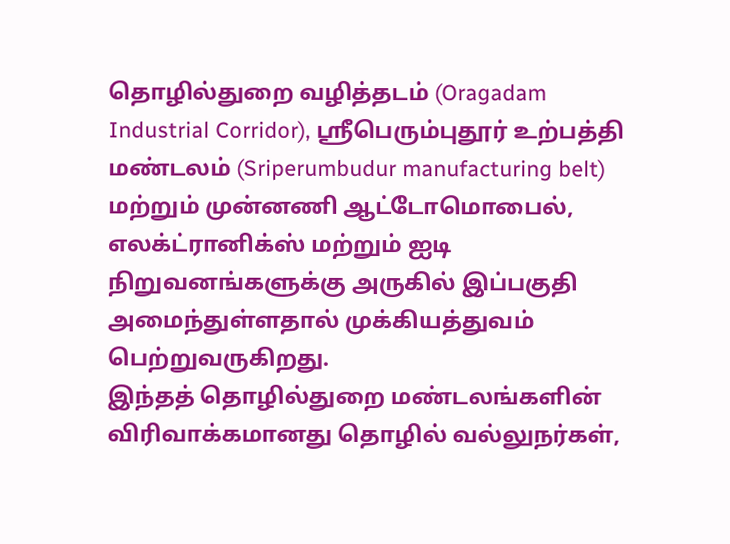தொழில்துறை வழித்தடம் (Oragadam Industrial Corridor), ஸ்ரீபெரும்புதூர் உற்பத்தி மண்டலம் (Sriperumbudur manufacturing belt) மற்றும் முன்னணி ஆட்டோமொபைல், எலக்ட்ரானிக்ஸ் மற்றும் ஐடி நிறுவனங்களுக்கு அருகில் இப்பகுதி அமைந்துள்ளதால் முக்கியத்துவம் பெற்றுவருகிறது.
இந்தத் தொழில்துறை மண்டலங்களின் விரிவாக்கமானது தொழில் வல்லுநர்கள்,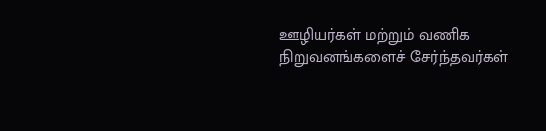ஊழியர்கள் மற்றும் வணிக நிறுவனங்களைச் சேர்ந்தவர்கள்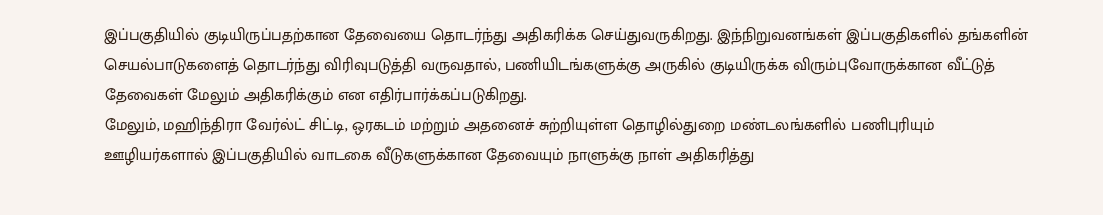இப்பகுதியில் குடியிருப்பதற்கான தேவையை தொடர்ந்து அதிகரிக்க செய்துவருகிறது. இந்நிறுவனங்கள் இப்பகுதிகளில் தங்களின் செயல்பாடுகளைத் தொடர்ந்து விரிவுபடுத்தி வருவதால், பணியிடங்களுக்கு அருகில் குடியிருக்க விரும்புவோருக்கான வீட்டுத் தேவைகள் மேலும் அதிகரிக்கும் என எதிர்பார்க்கப்படுகிறது.
மேலும், மஹிந்திரா வேர்ல்ட் சிட்டி, ஒரகடம் மற்றும் அதனைச் சுற்றியுள்ள தொழில்துறை மண்டலங்களில் பணிபுரியும் ஊழியர்களால் இப்பகுதியில் வாடகை வீடுகளுக்கான தேவையும் நாளுக்கு நாள் அதிகரித்து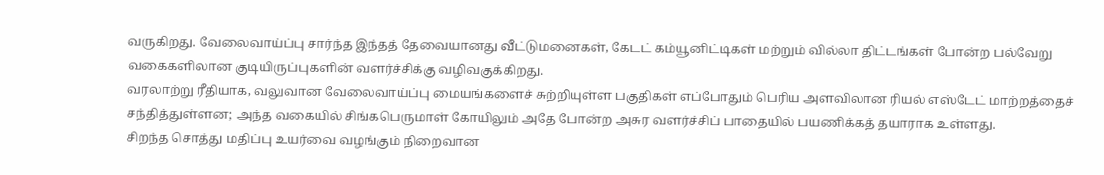வருகிறது. வேலைவாய்ப்பு சார்ந்த இந்தத் தேவையானது வீட்டுமனைகள், கேடட் கம்யூனிட்டிகள் மற்றும் வில்லா திட்டங்கள் போன்ற பல்வேறு வகைகளிலான குடியிருப்புகளின் வளர்ச்சிக்கு வழிவகுக்கிறது.
வரலாற்று ரீதியாக, வலுவான வேலைவாய்ப்பு மையங்களைச் சுற்றியுள்ள பகுதிகள் எப்போதும் பெரிய அளவிலான ரியல் எஸ்டேட் மாற்றத்தைச் சந்தித்துள்ளன; அந்த வகையில் சிங்கபெருமாள் கோயிலும் அதே போன்ற அசுர வளர்ச்சிப் பாதையில் பயணிக்கத் தயாராக உள்ளது.
சிறந்த சொத்து மதிப்பு உயர்வை வழங்கும் நிறைவான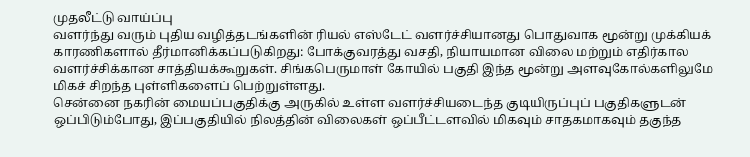முதலீட்டு வாய்ப்பு
வளர்ந்து வரும் புதிய வழித்தடங்களின் ரியல் எஸ்டேட் வளர்ச்சியானது பொதுவாக மூன்று முக்கியக் காரணிகளால் தீர்மானிக்கப்படுகிறது: போக்குவரத்து வசதி, நியாயமான விலை மற்றும் எதிர்கால வளர்ச்சிக்கான சாத்தியக்கூறுகள். சிங்கபெருமாள் கோயில் பகுதி இந்த மூன்று அளவுகோல்களிலுமே மிகச் சிறந்த புள்ளிகளைப் பெற்றுள்ளது.
சென்னை நகரின் மையப்பகுதிக்கு அருகில் உள்ள வளர்ச்சியடைந்த குடியிருப்புப் பகுதிகளுடன் ஒப்பிடும்போது, இப்பகுதியில் நிலத்தின் விலைகள் ஒப்பீட்டளவில் மிகவும் சாதகமாகவும் தகுந்த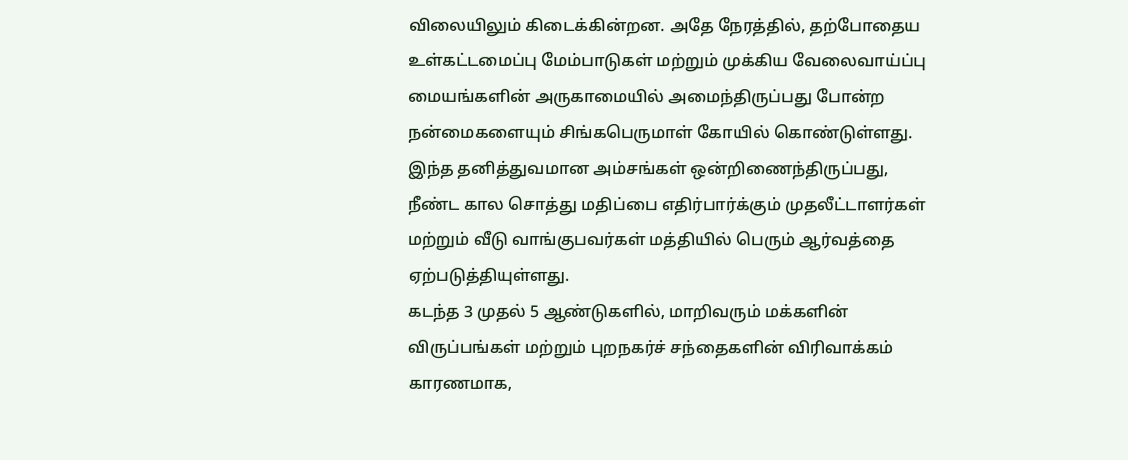விலையிலும் கிடைக்கின்றன. அதே நேரத்தில், தற்போதைய உள்கட்டமைப்பு மேம்பாடுகள் மற்றும் முக்கிய வேலைவாய்ப்பு மையங்களின் அருகாமையில் அமைந்திருப்பது போன்ற நன்மைகளையும் சிங்கபெருமாள் கோயில் கொண்டுள்ளது. இந்த தனித்துவமான அம்சங்கள் ஒன்றிணைந்திருப்பது, நீண்ட கால சொத்து மதிப்பை எதிர்பார்க்கும் முதலீட்டாளர்கள் மற்றும் வீடு வாங்குபவர்கள் மத்தியில் பெரும் ஆர்வத்தை ஏற்படுத்தியுள்ளது.
கடந்த 3 முதல் 5 ஆண்டுகளில், மாறிவரும் மக்களின் விருப்பங்கள் மற்றும் புறநகர்ச் சந்தைகளின் விரிவாக்கம் காரணமாக,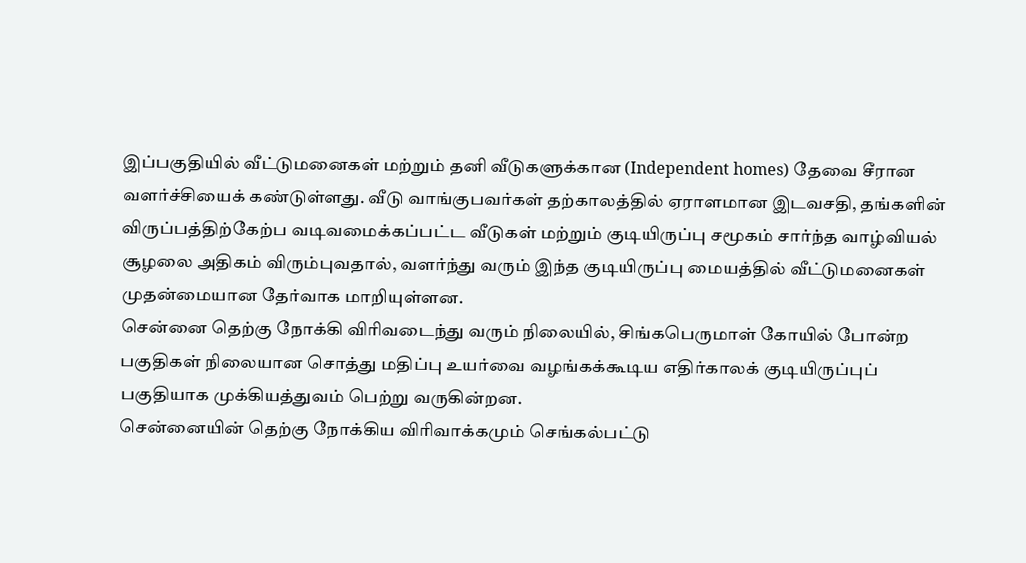இப்பகுதியில் வீட்டுமனைகள் மற்றும் தனி வீடுகளுக்கான (Independent homes) தேவை சீரான வளர்ச்சியைக் கண்டுள்ளது. வீடு வாங்குபவர்கள் தற்காலத்தில் ஏராளமான இடவசதி, தங்களின் விருப்பத்திற்கேற்ப வடிவமைக்கப்பட்ட வீடுகள் மற்றும் குடியிருப்பு சமூகம் சார்ந்த வாழ்வியல் சூழலை அதிகம் விரும்புவதால், வளர்ந்து வரும் இந்த குடியிருப்பு மையத்தில் வீட்டுமனைகள் முதன்மையான தேர்வாக மாறியுள்ளன.
சென்னை தெற்கு நோக்கி விரிவடைந்து வரும் நிலையில், சிங்கபெருமாள் கோயில் போன்ற பகுதிகள் நிலையான சொத்து மதிப்பு உயர்வை வழங்கக்கூடிய எதிர்காலக் குடியிருப்புப் பகுதியாக முக்கியத்துவம் பெற்று வருகின்றன.
சென்னையின் தெற்கு நோக்கிய விரிவாக்கமும் செங்கல்பட்டு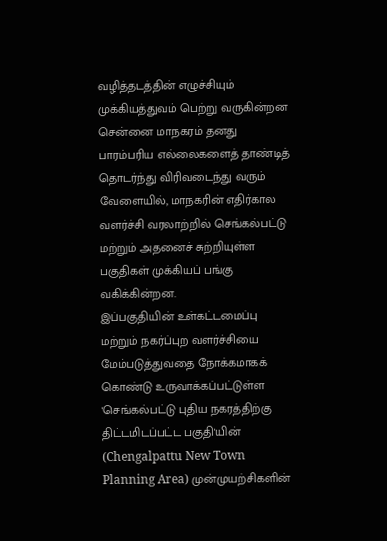வழித்தடத்தின் எழுச்சியும் முக்கியத்துவம் பெற்று வருகின்றன
சென்னை மாநகரம் தனது பாரம்பரிய எல்லைகளைத் தாண்டித் தொடர்ந்து விரிவடைந்து வரும் வேளையில், மாநகரின் எதிர்கால வளர்ச்சி வரலாற்றில் செங்கல்பட்டு மற்றும் அதனைச் சுற்றியுள்ள பகுதிகள் முக்கியப் பங்கு வகிக்கின்றன.
இப்பகுதியின் உள்கட்டமைப்பு மற்றும் நகர்ப்புற வளர்ச்சியை மேம்படுத்துவதை நோக்கமாகக் கொண்டு உருவாக்கப்பட்டுள்ள 'செங்கல்பட்டு புதிய நகரத்திற்கு திட்டமிடப்பட்ட பகுதி'யின் (Chengalpattu New Town Planning Area) முன்முயற்சிகளின்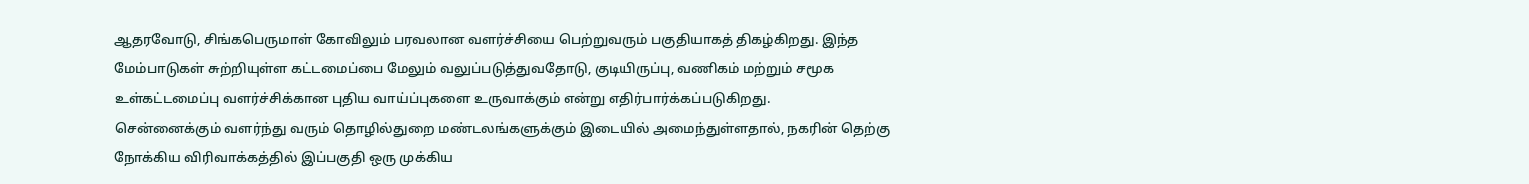ஆதரவோடு, சிங்கபெருமாள் கோவிலும் பரவலான வளர்ச்சியை பெற்றுவரும் பகுதியாகத் திகழ்கிறது. இந்த மேம்பாடுகள் சுற்றியுள்ள கட்டமைப்பை மேலும் வலுப்படுத்துவதோடு, குடியிருப்பு, வணிகம் மற்றும் சமூக உள்கட்டமைப்பு வளர்ச்சிக்கான புதிய வாய்ப்புகளை உருவாக்கும் என்று எதிர்பார்க்கப்படுகிறது.
சென்னைக்கும் வளர்ந்து வரும் தொழில்துறை மண்டலங்களுக்கும் இடையில் அமைந்துள்ளதால், நகரின் தெற்கு நோக்கிய விரிவாக்கத்தில் இப்பகுதி ஒரு முக்கிய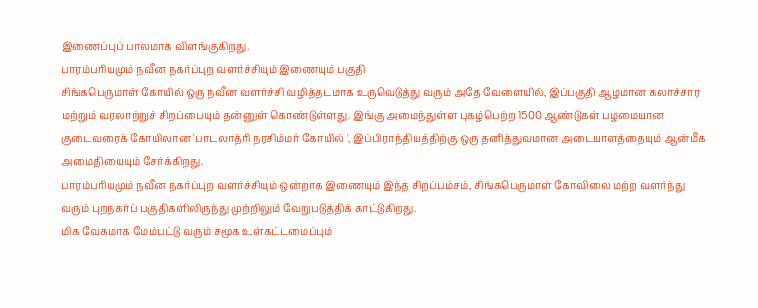இணைப்புப் பாலமாக விளங்குகிறது.
பாரம்பரியமும் நவீன நகர்ப்புற வளர்ச்சியும் இணையும் பகுதி
சிங்கபெருமாள் கோயில் ஒரு நவீன வளர்ச்சி வழித்தடமாக உருவெடுத்து வரும் அதே வேளையில், இப்பகுதி ஆழமான கலாச்சார மற்றும் வரலாற்றுச் சிறப்பையும் தன்னுள் கொண்டுள்ளது. இங்கு அமைந்துள்ள புகழ்பெற்ற 1500 ஆண்டுகள் பழமையான குடைவரைக் கோயிலான 'பாடலாத்ரி நரசிம்மர் கோயில் ', இப்பிராந்தியத்திற்கு ஒரு தனித்துவமான அடையாளத்தையும் ஆன்மீக அமைதியையும் சேர்க்கிறது.
பாரம்பரியமும் நவீன நகர்ப்புற வளர்ச்சியும் ஒன்றாக இணையும் இந்த சிறப்பம்சம், சிங்கபெருமாள் கோவிலை மற்ற வளர்ந்து வரும் புறநகர்ப் பகுதிகளிலிருந்து முற்றிலும் வேறுபடுத்திக் காட்டுகிறது.
மிக வேகமாக மேம்பட்டு வரும் சமூக உள்கட்டமைப்பும்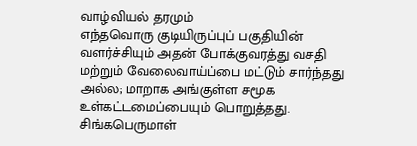வாழ்வியல் தரமும்
எந்தவொரு குடியிருப்புப் பகுதியின் வளர்ச்சியும் அதன் போக்குவரத்து வசதி மற்றும் வேலைவாய்ப்பை மட்டும் சார்ந்தது அல்ல; மாறாக அங்குள்ள சமூக உள்கட்டமைப்பையும் பொறுத்தது. சிங்கபெருமாள்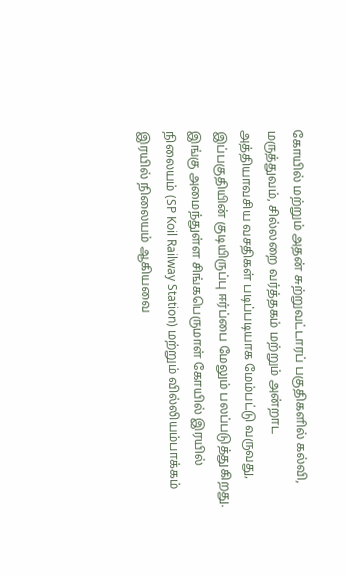கோயில் மற்றும் அதன் சுற்றுவட்டாரப் பகுதிகளில் கல்வி, மருத்துவம், சில்லறை வர்த்தகம் மற்றும் அன்றாட அத்தியாவசிய வசதிகள் படிப்படியாக மேம்பட்டு வருவது, இப்பகுதியின் குடியிருப்பு ஈர்ப்பை மேலும் பலப்படுத்துகிறது.
இங்கு அமைந்துள்ள சிங்கபெருமாள் கோயில் இரயில் நிலையம் (SP Koil Railway Station) மற்றும் வில்லியம்பாக்கம் இரயில் நிலையம் ஆகியவை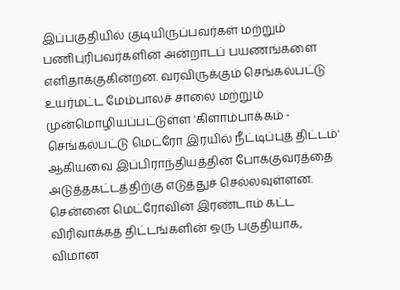இப்பகுதியில் குடியிருப்பவர்கள் மற்றும் பணிபுரிபவர்களின் அன்றாடப் பயணங்களை எளிதாக்குகின்றன. வரவிருக்கும் செங்கல்பட்டு உயர்மட்ட மேம்பாலச் சாலை மற்றும் முன்மொழியப்பட்டுள்ள 'கிளாம்பாக்கம் - செங்கல்பட்டு மெட்ரோ இரயில் நீட்டிப்புத் திட்டம்' ஆகியவை இப்பிராந்தியத்தின் போக்குவரத்தை அடுத்தகட்டத்திற்கு எடுத்துச் செல்லவுள்ளன. சென்னை மெட்ரோவின் இரண்டாம் கட்ட விரிவாக்கத் திட்டங்களின் ஒரு பகுதியாக, விமான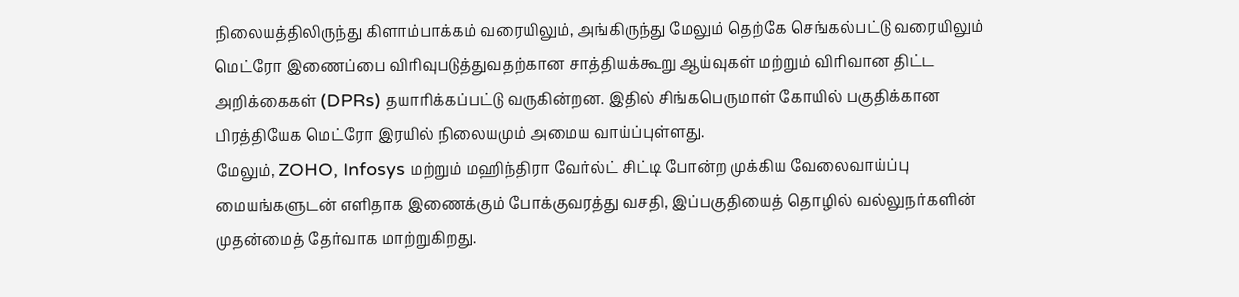நிலையத்திலிருந்து கிளாம்பாக்கம் வரையிலும், அங்கிருந்து மேலும் தெற்கே செங்கல்பட்டு வரையிலும் மெட்ரோ இணைப்பை விரிவுபடுத்துவதற்கான சாத்தியக்கூறு ஆய்வுகள் மற்றும் விரிவான திட்ட அறிக்கைகள் (DPRs) தயாரிக்கப்பட்டு வருகின்றன. இதில் சிங்கபெருமாள் கோயில் பகுதிக்கான பிரத்தியேக மெட்ரோ இரயில் நிலையமும் அமைய வாய்ப்புள்ளது.
மேலும், ZOHO, Infosys மற்றும் மஹிந்திரா வேர்ல்ட் சிட்டி போன்ற முக்கிய வேலைவாய்ப்பு மையங்களுடன் எளிதாக இணைக்கும் போக்குவரத்து வசதி, இப்பகுதியைத் தொழில் வல்லுநர்களின் முதன்மைத் தேர்வாக மாற்றுகிறது.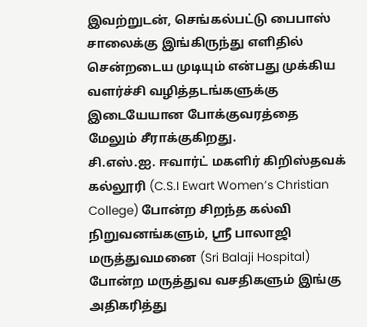இவற்றுடன், செங்கல்பட்டு பைபாஸ் சாலைக்கு இங்கிருந்து எளிதில் சென்றடைய முடியும் என்பது முக்கிய வளர்ச்சி வழித்தடங்களுக்கு இடையேயான போக்குவரத்தை மேலும் சீராக்குகிறது.
சி.எஸ்.ஐ. ஈவார்ட் மகளிர் கிறிஸ்தவக் கல்லூரி (C.S.I Ewart Women’s Christian College) போன்ற சிறந்த கல்வி நிறுவனங்களும், ஸ்ரீ பாலாஜி மருத்துவமனை (Sri Balaji Hospital) போன்ற மருத்துவ வசதிகளும் இங்கு அதிகரித்து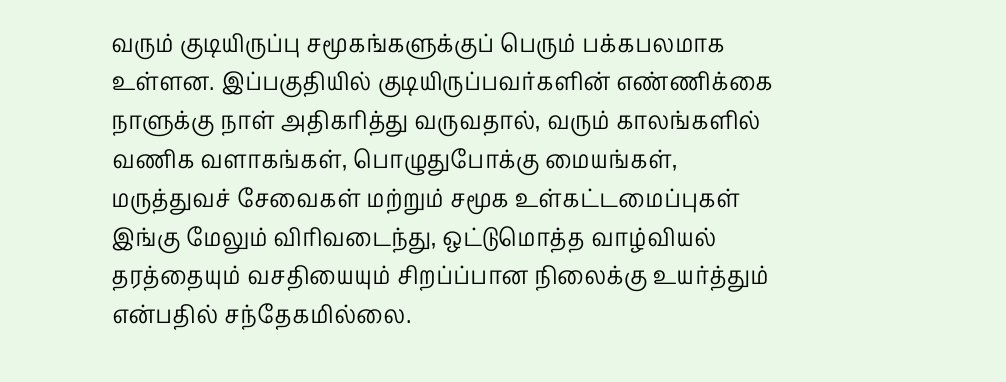வரும் குடியிருப்பு சமூகங்களுக்குப் பெரும் பக்கபலமாக உள்ளன. இப்பகுதியில் குடியிருப்பவர்களின் எண்ணிக்கை நாளுக்கு நாள் அதிகரித்து வருவதால், வரும் காலங்களில் வணிக வளாகங்கள், பொழுதுபோக்கு மையங்கள், மருத்துவச் சேவைகள் மற்றும் சமூக உள்கட்டமைப்புகள் இங்கு மேலும் விரிவடைந்து, ஒட்டுமொத்த வாழ்வியல் தரத்தையும் வசதியையும் சிறப்ப்பான நிலைக்கு உயர்த்தும் என்பதில் சந்தேகமில்லை.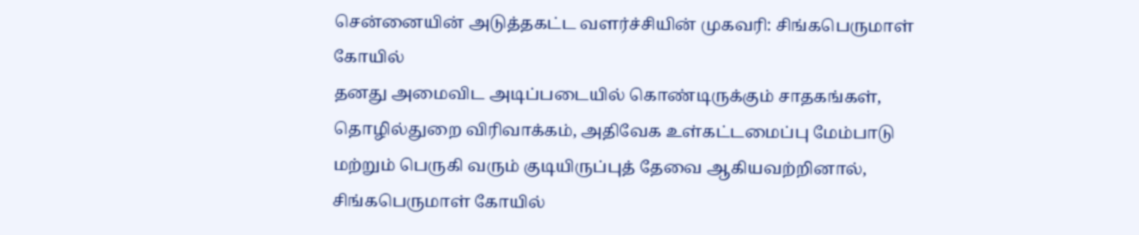சென்னையின் அடுத்தகட்ட வளர்ச்சியின் முகவரி: சிங்கபெருமாள் கோயில்
தனது அமைவிட அடிப்படையில் கொண்டிருக்கும் சாதகங்கள், தொழில்துறை விரிவாக்கம், அதிவேக உள்கட்டமைப்பு மேம்பாடு மற்றும் பெருகி வரும் குடியிருப்புத் தேவை ஆகியவற்றினால், சிங்கபெருமாள் கோயில்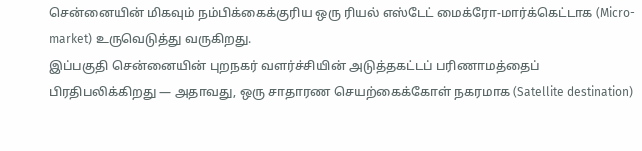சென்னையின் மிகவும் நம்பிக்கைக்குரிய ஒரு ரியல் எஸ்டேட் மைக்ரோ-மார்க்கெட்டாக (Micro-market) உருவெடுத்து வருகிறது.
இப்பகுதி சென்னையின் புறநகர் வளர்ச்சியின் அடுத்தகட்டப் பரிணாமத்தைப் பிரதிபலிக்கிறது — அதாவது, ஒரு சாதாரண செயற்கைக்கோள் நகரமாக (Satellite destination)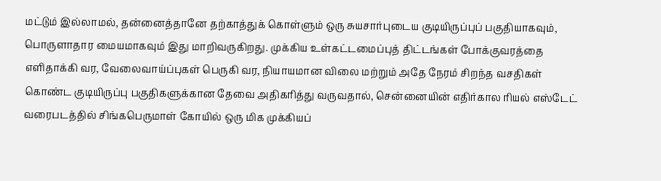மட்டும் இல்லாமல், தன்னைத்தானே தற்காத்துக் கொள்ளும் ஒரு சுயசார்புடைய குடியிருப்புப் பகுதியாகவும், பொருளாதார மையமாகவும் இது மாறிவருகிறது. முக்கிய உள்கட்டமைப்புத் திட்டங்கள் போக்குவரத்தை எளிதாக்கி வர, வேலைவாய்ப்புகள் பெருகி வர, நியாயமான விலை மற்றும் அதே நேரம் சிறந்த வசதிகள் கொண்ட குடியிருப்பு பகுதிகளுக்கான தேவை அதிகரித்து வருவதால், சென்னையின் எதிர்கால ரியல் எஸ்டேட் வரைபடத்தில் சிங்கபெருமாள் கோயில் ஒரு மிக முக்கியப்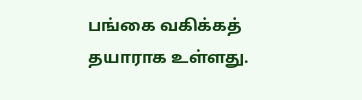பங்கை வகிக்கத் தயாராக உள்ளது.